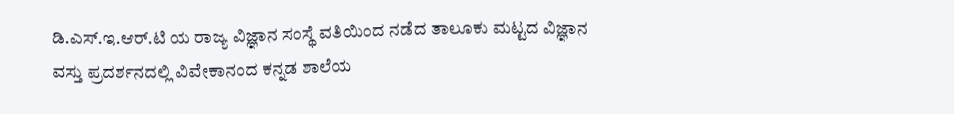ಡಿ.ಎಸ್.ಇ.ಆರ್.ಟಿ ಯ ರಾಜ್ಯ ವಿಜ್ಞಾನ ಸಂಸ್ಥೆ ವತಿಯಿಂದ ನಡೆದ ತಾಲೂಕು ಮಟ್ಟದ ವಿಜ್ಞಾನ ವಸ್ತು ಪ್ರದರ್ಶನದಲ್ಲಿ ವಿವೇಕಾನಂದ ಕನ್ನಡ ಶಾಲೆಯ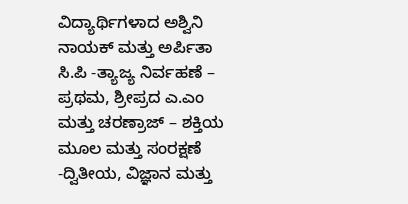ವಿದ್ಯಾರ್ಥಿಗಳಾದ ಅಶ್ವಿನಿ ನಾಯಕ್ ಮತ್ತು ಅರ್ಪಿತಾ ಸಿ.ಪಿ -ತ್ಯಾಜ್ಯ ನಿರ್ವಹಣೆ – ಪ್ರಥಮ, ಶ್ರೀಪ್ರದ ಎ.ಎಂ ಮತ್ತು ಚರಣ್ರಾಜ್ – ಶಕ್ತಿಯ ಮೂಲ ಮತ್ತು ಸಂರಕ್ಷಣೆ -ದ್ವಿತೀಯ, ವಿಜ್ಞಾನ ಮತ್ತು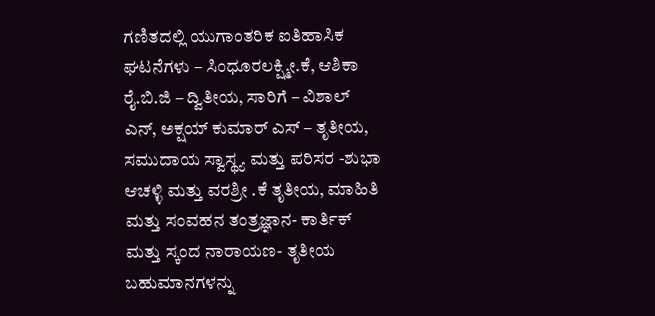ಗಣಿತದಲ್ಲಿ ಯುಗಾಂತರಿಕ ಐತಿಹಾಸಿಕ ಘಟನೆಗಳು – ಸಿಂಧೂರಲಕ್ಷ್ಮೀ.ಕೆ, ಆಶಿಕಾ ರೈ.ಬಿ.ಜಿ – ದ್ವಿತೀಯ, ಸಾರಿಗೆ – ವಿಶಾಲ್ ಎನ್, ಅಕ್ಷಯ್ ಕುಮಾರ್ ಎಸ್ – ತೃತೀಯ, ಸಮುದಾಯ ಸ್ವಾಸ್ಥ್ಯ ಮತ್ತು ಪರಿಸರ -ಶುಭಾ ಆಚಳ್ಳಿ ಮತ್ತು ವರಶ್ರೀ .ಕೆ ತೃತೀಯ, ಮಾಹಿತಿ ಮತ್ತು ಸಂವಹನ ತಂತ್ರಜ್ಞಾನ- ಕಾರ್ತಿಕ್ ಮತ್ತು ಸ್ಕಂದ ನಾರಾಯಣ- ತೃತೀಯ ಬಹುಮಾನಗಳನ್ನು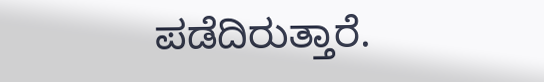ಪಡೆದಿರುತ್ತಾರೆ.